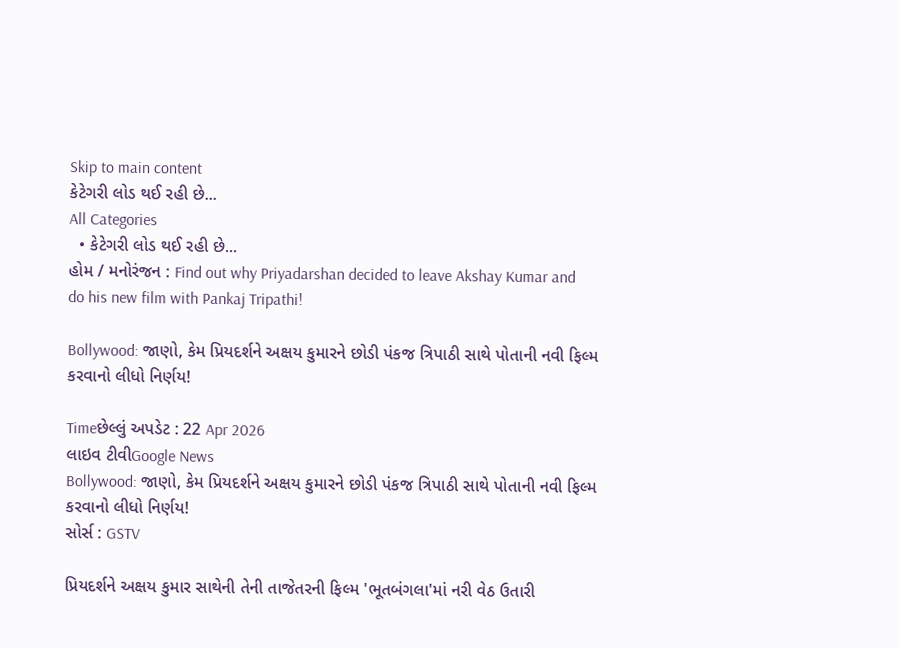Skip to main content
કેટેગરી લોડ થઈ રહી છે...
All Categories
  • કેટેગરી લોડ થઈ રહી છે...
હોમ / મનોરંજન : Find out why Priyadarshan decided to leave Akshay Kumar and do his new film with Pankaj Tripathi!

Bollywood: જાણો, કેમ પ્રિયદર્શને અક્ષય કુમારને છોડી પંકજ ત્રિપાઠી સાથે પોતાની નવી ફિલ્મ કરવાનો લીધો નિર્ણય!

Timeછેલ્લું અપડેટ : 22 Apr 2026
લાઇવ ટીવીGoogle News
Bollywood: જાણો, કેમ પ્રિયદર્શને અક્ષય કુમારને છોડી પંકજ ત્રિપાઠી સાથે પોતાની નવી ફિલ્મ કરવાનો લીધો નિર્ણય!
સોર્સ : GSTV

પ્રિયદર્શને અક્ષય કુમાર સાથેની તેની તાજેતરની ફિલ્મ 'ભૂતબંગલા'માં નરી વેઠ ઉતારી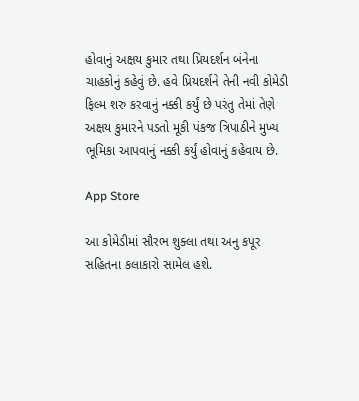હોવાનું અક્ષય કુમાર તથા પ્રિયદર્શન બંનેના ચાહકોનું કહેવું છે. હવે પ્રિયદર્શને તેની નવી કોમેડી ફિલ્મ શરુ કરવાનું નક્કી કર્યું છે પરંતુ તેમાં તેણે અક્ષય કુમારને પડતો મૂકી પંકજ ત્રિપાઠીને મુખ્ય ભૂમિકા આપવાનું નક્કી કર્યું હોવાનું કહેવાય છે.

App Store

આ કોમેડીમાં સૌરભ શુક્લા તથા અનુ કપૂર સહિતના કલાકારો સામેલ હશે.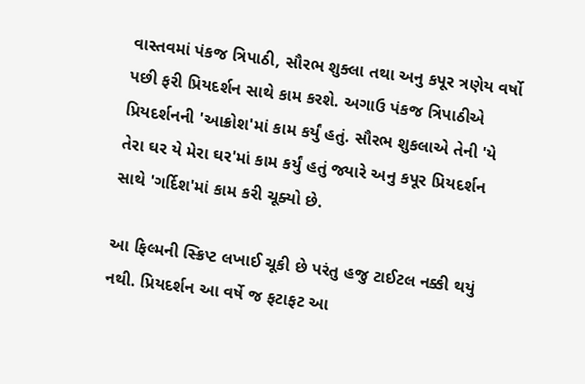વાસ્તવમાં પંકજ ત્રિપાઠી, સૌરભ શુક્લા તથા અનુ કપૂર ત્રણેય વર્ષો પછી ફરી પ્રિયદર્શન સાથે કામ કરશે. અગાઉ પંકજ ત્રિપાઠીએ પ્રિયદર્શનની 'આક્રોશ'માં કામ કર્યું હતું. સૌરભ શુકલાએ તેની 'યે તેરા ઘર યે મેરા ઘર'માં કામ કર્યું હતું જ્યારે અનુ કપૂર પ્રિયદર્શન સાથે 'ગર્દિશ'માં કામ કરી ચૂક્યો છે.

આ ફિલ્મની સ્ક્રિપ્ટ લખાઈ ચૂકી છે પરંતુ હજુ ટાઈટલ નક્કી થયું નથી. પ્રિયદર્શન આ વર્ષે જ ફટાફટ આ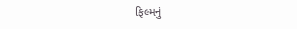ફિલ્મનું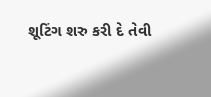શૂટિંગ શરુ કરી દે તેવી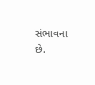સંભાવના છે.